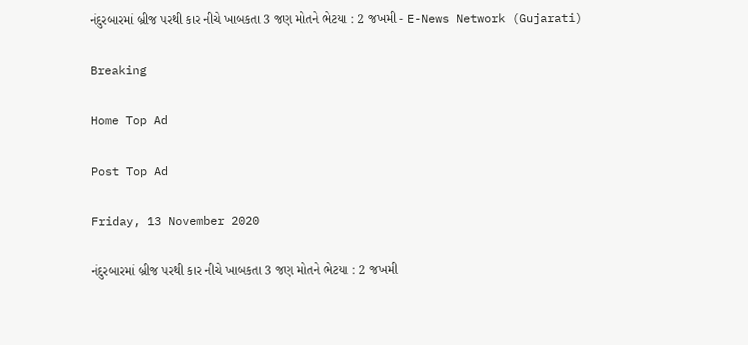નંદુરબારમાં બ્રીજ પરથી કાર નીચે ખાબકતા 3 જણ મોતને ભેટયા : 2 જખમી - E-News Network (Gujarati)

Breaking

Home Top Ad

Post Top Ad

Friday, 13 November 2020

નંદુરબારમાં બ્રીજ પરથી કાર નીચે ખાબકતા 3 જણ મોતને ભેટયા : 2 જખમી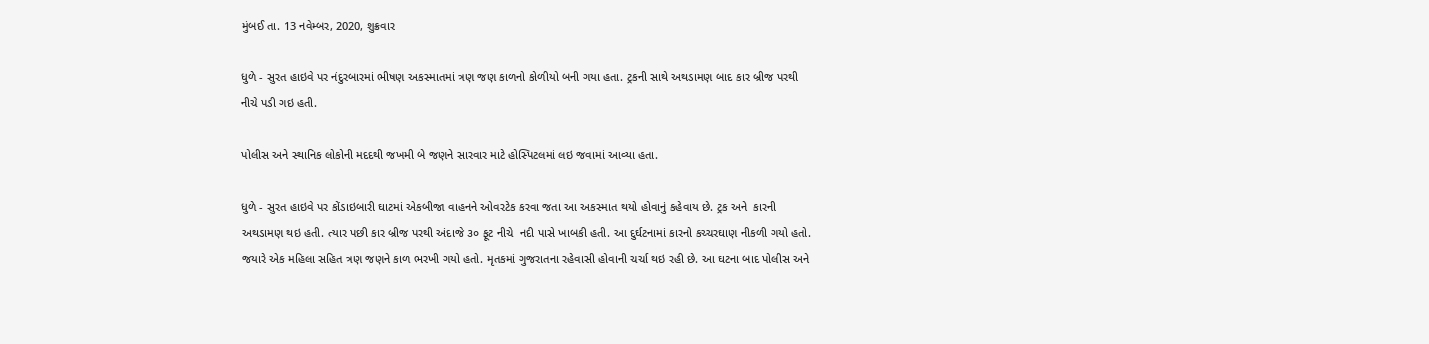મુંબઈ તા. 13 નવેમ્બર, 2020, શુક્રવાર

ધુળે - સુરત હાઇવે પર નંદુરબારમાં ભીષણ અકસ્માતમાં ત્રણ જણ કાળનો કોળીયો બની ગયા હતા. ટ્રકની સાથે અથડામણ બાદ કાર બ્રીજ પરથી નીચે પડી ગઇ હતી.

પોલીસ અને સ્થાનિક લોકોની મદદથી જખમી બે જણને સારવાર માટે હોસ્પિટલમાં લઇ જવામાં આવ્યા હતા.

ધુળે - સુરત હાઇવે પર કોંડાઇબારી ઘાટમાં એકબીજા વાહનને ઓવરટેક કરવા જતા આ અકસ્માત થયો હોવાનું કહેવાય છે. ટ્રક અને  કારની અથડામણ થઇ હતી. ત્યાર પછી કાર બ્રીજ પરથી અંદાજે ૩૦ ફૂટ નીચે  નદી પાસે ખાબકી હતી. આ દુર્ઘટનામાં કારનો કચ્ચરઘાણ નીકળી ગયો હતો. જયારે એક મહિલા સહિત ત્રણ જણને કાળ ભરખી ગયો હતો. મૃતકમાં ગુજરાતના રહેવાસી હોવાની ચર્ચા થઇ રહી છે. આ ઘટના બાદ પોલીસ અને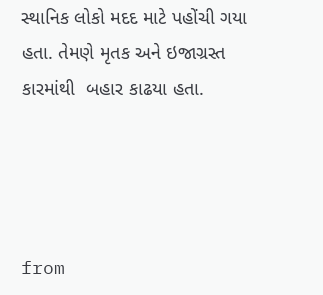સ્થાનિક લોકો મદદ માટે પહોંચી ગયા હતા. તેમણે મૃતક અને ઇજાગ્રસ્ત કારમાંથી  બહાર કાઢયા હતા.




from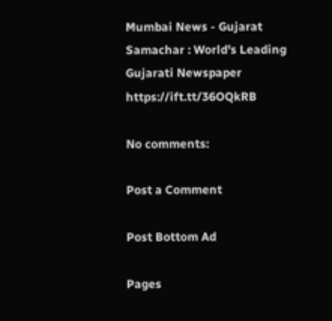Mumbai News - Gujarat Samachar : World's Leading Gujarati Newspaper https://ift.tt/36OQkRB

No comments:

Post a Comment

Post Bottom Ad

Pages